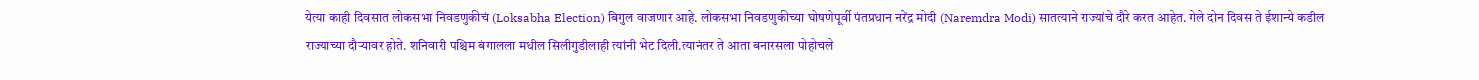येत्या काही दिवसात लोकसभा निवडणुकीचं (Loksabha Election) बिगुल वाजणार आहे. लोकसभा निवडणुकीच्या घोषणेपूर्वी पंतप्रधान नरेंद्र मोदी (Naremdra Modi) सातत्याने राज्यांचे दौरे करत आहेत. गेले दोन दिवस ते ईशान्ये कडील राज्याच्या दौऱ्यावर होते. शनिवारी पश्चिम बंगालला मधील सिलीगुडीलाही त्यांनी भेट दिली.त्यानंतर ते आता बनारसला पोहोचले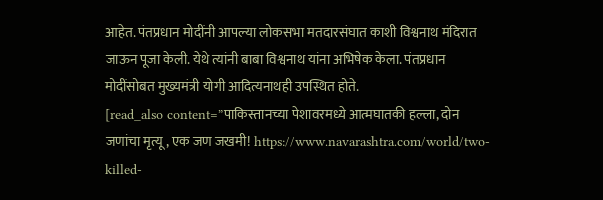आहेत. पंतप्रधान मोदींनी आपल्या लोकसभा मतदारसंघात काशी विश्वनाथ मंदिरात जाऊन पूजा केली. येथे त्यांनी बाबा विश्वनाथ यांना अभिषेक केला. पंतप्रधान मोदींसोबत मुख्यमंत्री योगी आदित्यनाथही उपस्थित होते.
[read_also content=”पाकिस्तानच्या पेशावरमध्ये आत्मघातकी हल्ला, दोन जणांचा मृत्यू, एक जण जखमी! https://www.navarashtra.com/world/two-killed-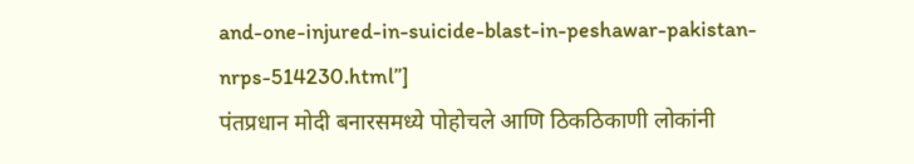and-one-injured-in-suicide-blast-in-peshawar-pakistan-nrps-514230.html”]
पंतप्रधान मोदी बनारसमध्ये पोहोचले आणि ठिकठिकाणी लोकांनी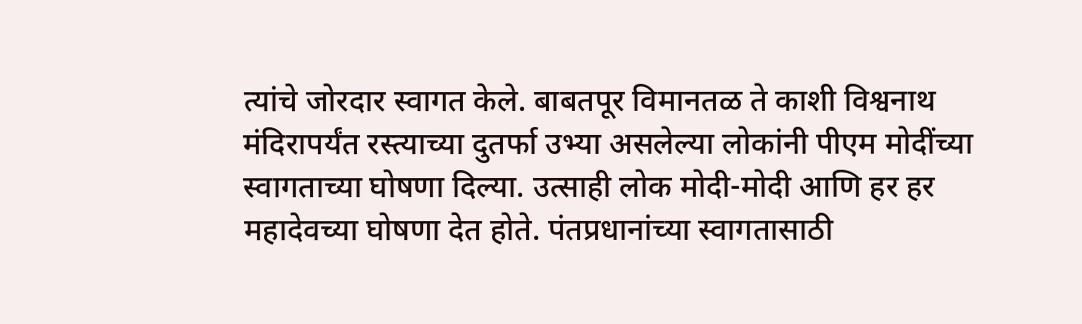त्यांचे जोरदार स्वागत केले. बाबतपूर विमानतळ ते काशी विश्वनाथ मंदिरापर्यंत रस्त्याच्या दुतर्फा उभ्या असलेल्या लोकांनी पीएम मोदींच्या स्वागताच्या घोषणा दिल्या. उत्साही लोक मोदी-मोदी आणि हर हर महादेवच्या घोषणा देत होते. पंतप्रधानांच्या स्वागतासाठी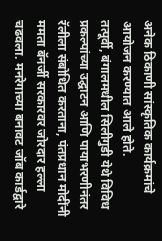अनेक ठिकाणी सांस्कृतिक कार्यक्रमांचे आयोजन करण्यात आले होते.
तत्पूर्वी, बंगालमधील सिलीगुडी येथे विविध प्रकल्पांच्या उद्घाटन आणि पायाभरणीनंतर रॅलीला संबोधित करताना, पंतप्रधान मोदींनी ममता बॅनर्जी सरकारवर जोरदार हल्ला चढवला. मनरेगाच्या बनावट जॉब कार्डद्वारे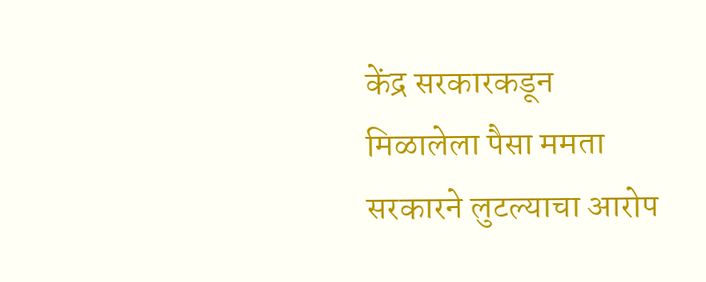केंद्र सरकारकडून मिळालेला पैसा ममता सरकारने लुटल्याचा आरोप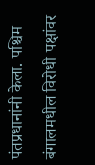पंतप्रधानांनी केला. पश्चिम बंगालमधील विरोधी पक्षांवर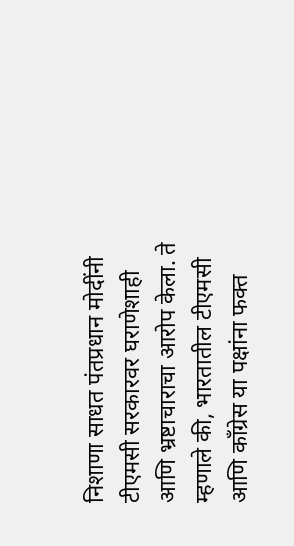निशाणा साधत पंतप्रधान मोदींनी टीएमसी सरकारवर घराणेशाही आणि भ्रष्टाचाराचा आरोप केला. ते म्हणाले की, भारतातील टीएमसी आणि काँग्रेस या पक्षांना फक्त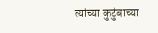त्यांच्या कुटुंबाच्या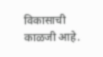विकासाची काळजी आहे.